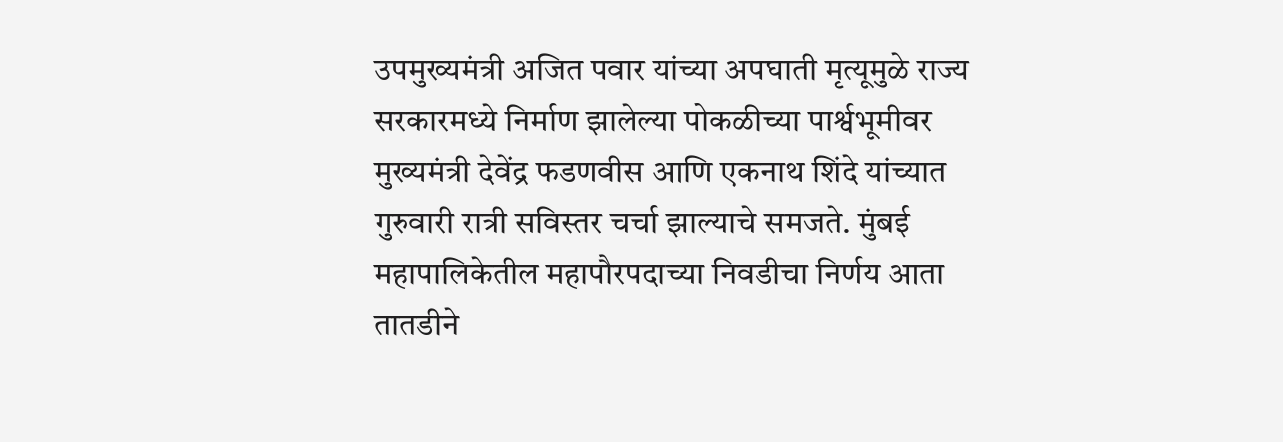उपमुख्यमंत्री अजित पवार यांच्या अपघाती मृत्यूमुळे राज्य सरकारमध्ये निर्माण झालेल्या पोकळीच्या पार्श्वभूमीवर मुख्यमंत्री देवेंद्र फडणवीस आणि एकनाथ शिंदे यांच्यात गुरुवारी रात्री सविस्तर चर्चा झाल्याचे समजते. मुंबई महापालिकेतील महापौरपदाच्या निवडीचा निर्णय आता तातडीने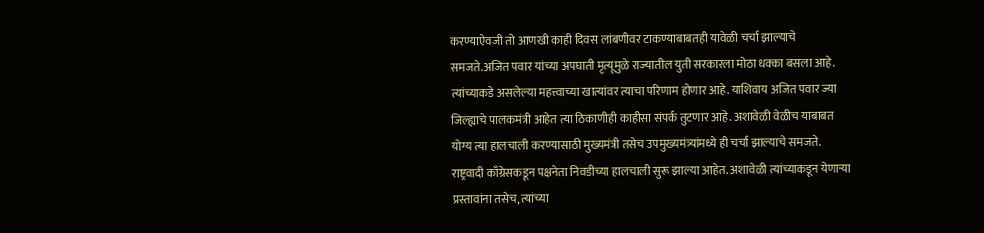करण्याऐवजी तो आणखी काही दिवस लांबणीवर टाकण्याबाबतही यावेळी चर्चा झाल्याचे समजते.अजित पवार यांच्या अपघाती मृत्यूमुळे राज्यातील युती सरकारला मोठा धक्का बसला आहे. त्यांच्याकडे असलेल्या महत्त्वाच्या खात्यांवर त्याचा परिणाम होणार आहे. याशिवाय अजित पवार ज्या जिल्ह्याचे पालकमंत्री आहेत त्या ठिकाणीही काहीसा संपर्क तुटणार आहे. अशावेळी वेळीच याबाबत योग्य त्या हालचाली करण्यासाठी मुख्यमंत्री तसेच उपमुख्यमंत्र्यांमध्ये ही चर्चा झाल्याचे समजते. राष्ट्रवादी काँग्रेसकडून पक्षनेता निवडीच्या हालचाली सुरू झाल्या आहेत. अशावेळी त्यांच्याकडून येणाऱ्या प्रस्तावांना तसेच, त्यांच्या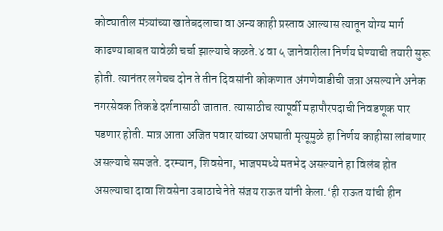कोट्यातील मंत्र्यांच्या खातेबदलाचा वा अन्य काही प्रस्ताव आल्यास त्यातून योग्य मार्ग काढण्याबाबत यावेळी चर्चा झाल्याचे कळते.४ वा ५ जानेवारीला निर्णय घेण्याची तयारी सुरू होती. त्यानंतर लगेचच दोन ते तीन दिवसांनी कोकणात अंगणेवाडीची जत्रा असल्याने अनेक नगरसेवक तिकडे दर्शनासाठी जातात. त्यासाठीच त्यापूर्वी महापौरपदाची निवडणूक पार पडणार होती. मात्र आता अजित पवार यांच्या अपघाती मृत्यूमुळे हा निर्णय काहीसा लांबणार असल्याचे समजते. दरम्यान, शिवसेना, भाजपमध्ये मतभेद असल्याने हा विलंब होत असल्याचा दावा शिवसेना उबाठाचे नेते संजय राऊत यांनी केला.‘ही राऊत यांची हीन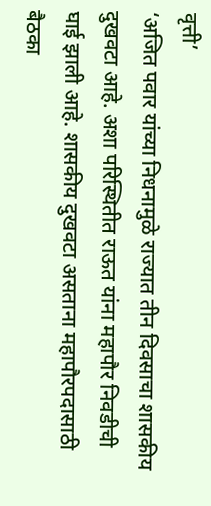वृत्ती’
‘अजित पवार यांच्या निधनामुळे राज्यात तीन दिवसाचा शासकीय दुखवटा आहे. अशा परिस्थितीत राऊत यांना महापौर निवडीची घाई झाली आहे. शासकीय दुखवटा असताना महापौरपदासाठी बैठका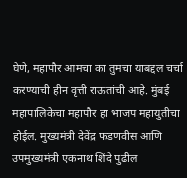घेणे, महापौर आमचा का तुमचा याबद्दल चर्चा करण्याची हीन वृत्ती राऊतांची आहे. मुंबई महापालिकेचा महापौर हा भाजप महायुतीचा होईल. मुख्यमंत्री देवेंद्र फडणवीस आणि उपमुख्यमंत्री एकनाथ शिंदे पुढील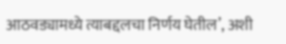आठवड्यामध्ये त्याबद्दलचा निर्णय घेतील’, अशी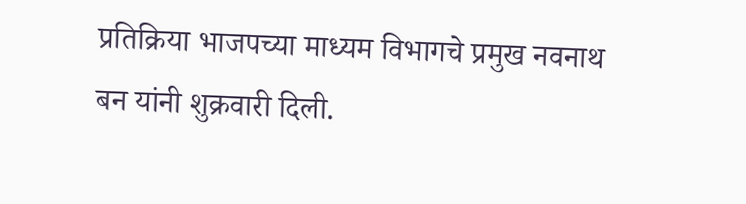प्रतिक्रिया भाजपच्या माध्यम विभागचे प्रमुख नवनाथ बन यांनी शुक्रवारी दिली.